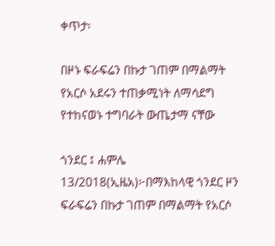ቀጥታ፡

በዞኑ ፍራፍሬን በኩታ ገጠም በማልማት የአርሶ አደሩን ተጠቃሚነት ለማሳደግ የተከናወኑ ተግባራት ውጤታማ ናቸው

ጎንደር ፤ ሐምሌ 13/2018(ኢዜአ)፦በማእከላዊ ጎንደር ዞን ፍራፍሬን በኩታ ገጠም በማልማት የአርሶ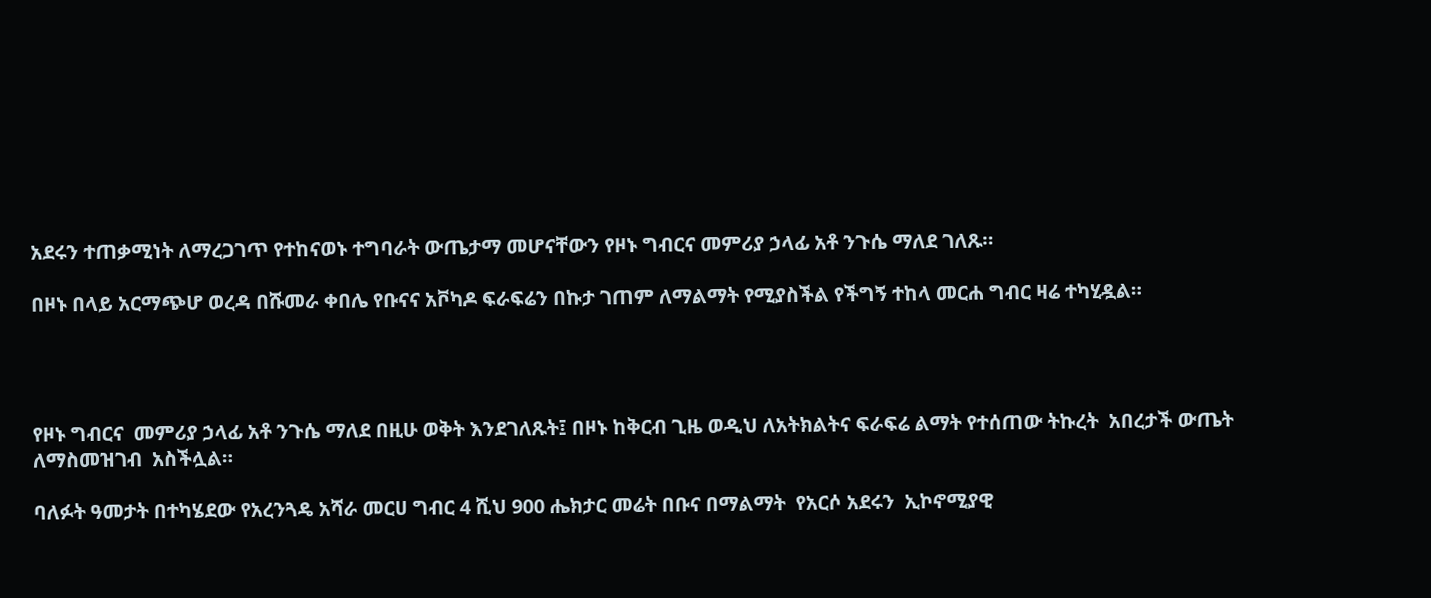አደሩን ተጠቃሚነት ለማረጋገጥ የተከናወኑ ተግባራት ውጤታማ መሆናቸውን የዞኑ ግብርና መምሪያ ኃላፊ አቶ ንጉሴ ማለደ ገለጹ።

በዞኑ በላይ አርማጭሆ ወረዳ በሹመራ ቀበሌ የቡናና አቮካዶ ፍራፍሬን በኩታ ገጠም ለማልማት የሚያስችል የችግኝ ተከላ መርሐ ግብር ዛሬ ተካሂዷል።




የዞኑ ግብርና  መምሪያ ኃላፊ አቶ ንጉሴ ማለደ በዚሁ ወቅት እንደገለጹት፤ በዞኑ ከቅርብ ጊዜ ወዲህ ለአትክልትና ፍራፍሬ ልማት የተሰጠው ትኩረት  አበረታች ውጤት ለማስመዝገብ  አስችሏል።

ባለፉት ዓመታት በተካሄደው የአረንጓዴ አሻራ መርሀ ግብር 4 ሺህ 900 ሔክታር መሬት በቡና በማልማት  የአርሶ አደሩን  ኢኮኖሚያዊ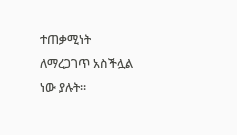ተጠቃሚነት ለማረጋገጥ አስችሏል ነው ያሉት።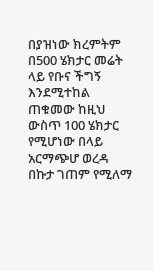በያዝነው ክረምትም በ500 ሄክታር መሬት ላይ የቡና ችግኝ እንደሚተከል ጠቁመው ከዚህ ውስጥ 100 ሄክታር የሚሆነው በላይ አርማጭሆ ወረዳ በኩታ ገጠም የሚለማ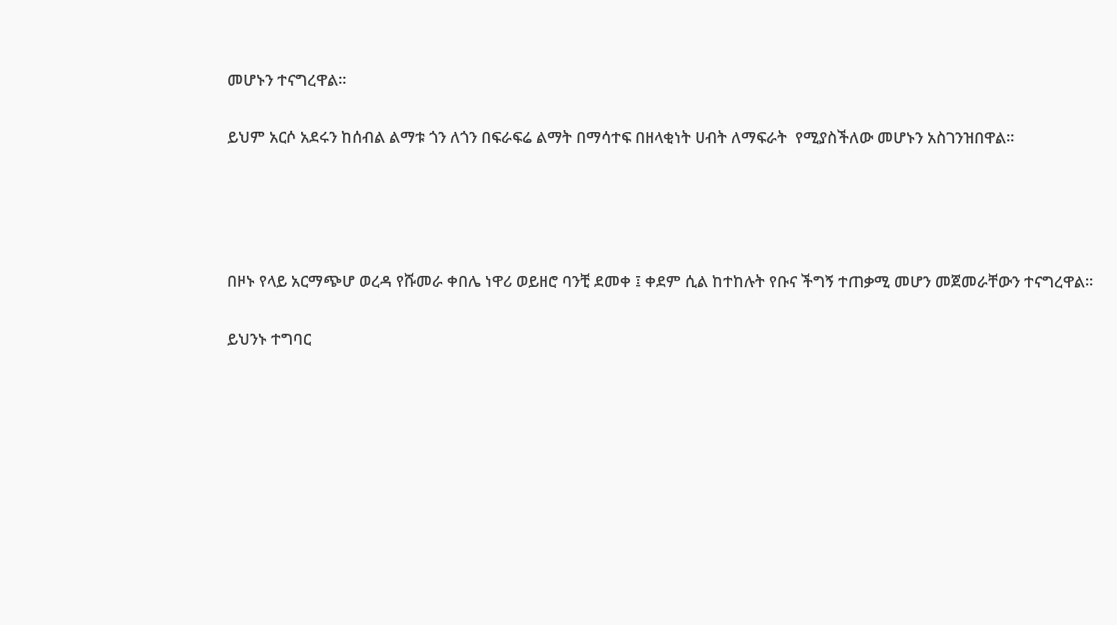መሆኑን ተናግረዋል።

ይህም አርሶ አደሩን ከሰብል ልማቱ ጎን ለጎን በፍራፍሬ ልማት በማሳተፍ በዘላቂነት ሀብት ለማፍራት  የሚያስችለው መሆኑን አስገንዝበዋል።




በዞኑ የላይ አርማጭሆ ወረዳ የሹመራ ቀበሌ ነዋሪ ወይዘሮ ባንቺ ደመቀ ፤ ቀደም ሲል ከተከሉት የቡና ችግኝ ተጠቃሚ መሆን መጀመራቸውን ተናግረዋል።

ይህንኑ ተግባር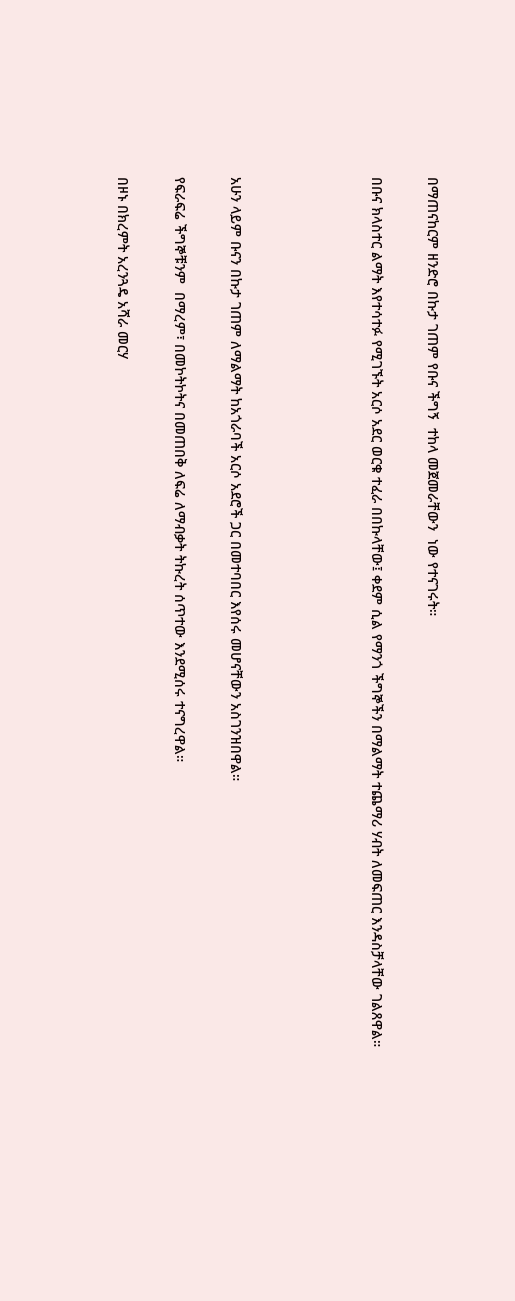በማጠናከርም ዘንድሮ በኩታ ገጠም የቡና ችግኝ  ተከላ መጀመራቸውን  ነው የተናገሩት።

በቡና ክላስተር ልማት እየተሳተፉ የሚገኙት አርሶ አደር ወርቁ ተፈራ በበኩላቸው፤ ቀደም ሲል የማንጎ ችግኞችን በማልማት ተጨማሪ ሃብት ለመፍጠር እንዳስቻላቸው ገልጸዋል።




አሁን ላይም ቡናን በኩታ ገጠም ለማልማት ከአጎራባች አርሶ አደሮች ጋር በመተባበር እየሰሩ መሆናቸውን አስገንዝበዋል።

የፍራፍሬ ችግኞቹንም  በማረም፣ በመኮትኮትና በመጠበቅ ለፍሬ ለማብቃት ትኩረት ሰጥተው እንደሚሰሩ ተናግረዋል።

በዞኑ በክረምት አረንጓዴ አሻራ መርሃ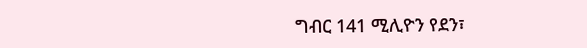ግብር 141 ሚሊዮን የደን፣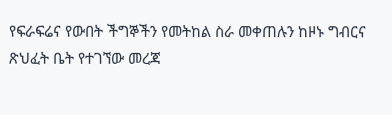የፍራፍሬና የውበት ችግኞችን የመትከል ስራ መቀጠሉን ከዞኑ ግብርና ጽህፈት ቤት የተገኘው መረጃ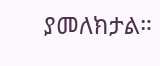ያመለክታል።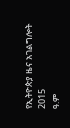የኢትዮጵያ ዜና አገልግሎት
2015
ዓ.ም